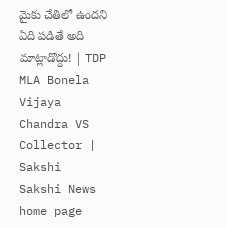మైకు చేతిలో ఉందని ఏది పడితే అది మాట్లాడొద్దు! | TDP MLA Bonela Vijaya Chandra VS Collector | Sakshi
Sakshi News home page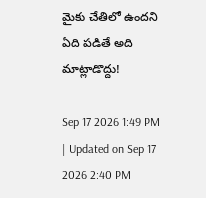మైకు చేతిలో ఉందని ఏది పడితే అది మాట్లాడొద్దు!

Sep 17 2026 1:49 PM | Updated on Sep 17 2026 2:40 PM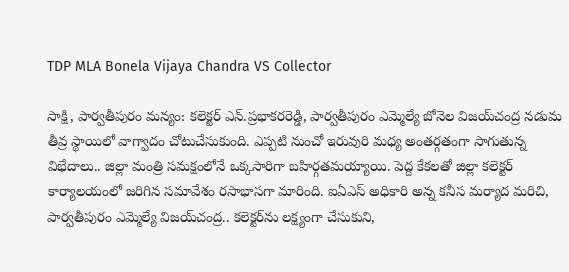TDP MLA Bonela Vijaya Chandra VS Collector

సాక్షి, పార్వతీపురం మన్యం: కలెక్టర్‌ ఎన్‌.ప్రభాకరరెడ్డి, పార్వతీపురం ఎమ్మెల్యే బోనెల విజయ్‌చంద్ర నడుమ తీవ్ర స్థాయిలో వాగ్వాదం చోటుచేసుకుంది. ఎప్పటి నుంచో ఇరువురి మధ్య అంతర్గతంగా సాగుతున్న విభేదాలు.. జిల్లా మంత్రి సమక్షంలోనే ఒక్కసారిగా బహిర్గతమయ్యాయి. పెద్ద కేకలతో జిల్లా కలెక్టర్‌ కార్యాలయంలో జరిగిన సమావేశం రసాభాసగా మారింది. ఐఏఎస్‌ అధికారి అన్న కనీస మర్యాద మరిచి, పార్వతీపురం ఎమ్మెల్యే విజయ్‌చంద్ర.. కలెక్టర్‌ను లక్ష్యంగా చేసుకుని,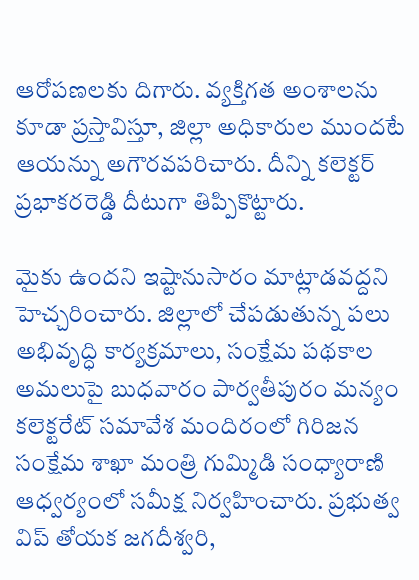ఆరోపణలకు దిగారు. వ్యక్తిగత అంశాలను కూడా ప్రస్తావిస్తూ, జిల్లా అధికారుల ముందటే ఆయన్ను అగౌరవపరిచారు. దీన్ని కలెక్టర్‌ ప్రభాకరరెడ్డి దీటుగా తిప్పికొట్టారు.

మైకు ఉందని ఇష్టానుసారం మాట్లాడవద్దని హెచ్చరించారు. జిల్లాలో చేపడుతున్న పలు అభివృద్ధి కార్యక్రమాలు, సంక్షేమ పథకాల అమలుపై బుధవారం పార్వతీపురం మన్యం కలెక్టరేట్‌ సమావేశ మందిరంలో గిరిజన సంక్షేమ శాఖా మంత్రి గుమ్మిడి సంధ్యారాణి ఆధ్వర్యంలో సమీక్ష నిర్వహించారు. ప్రభుత్వ విప్‌ తోయక జగదీశ్వరి,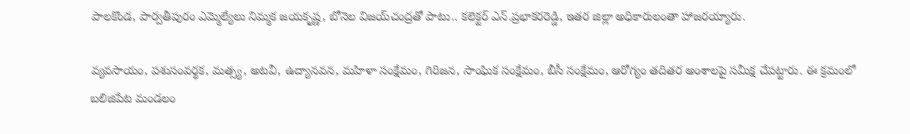పాలకొండ, పార్వతీపురం ఎమ్మెల్యేలు నిమ్మక జయకృష్ణ, బోనెల విజయ్‌చంద్రతో పాటు.. కలెక్టర్‌ ఎన్‌.ప్రభాకరరెడ్డి, ఇతర జిల్లా అధికారులంతా హాజరయ్యారు.

వ్యవసాయం, పశుసంవర్థక, మత్స్య, అటవీ, ఉద్యానవన, మహిళా సంక్షేమం, గిరిజన, సాంఘిక సంక్షేమం, బీసీ సంక్షేమం, ఆరోగ్యం తదితర అంశాలపై సమీక్ష చేపట్టారు. ఈ క్రమంలో బలిజిపేట మండలం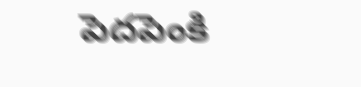పెదపెంకి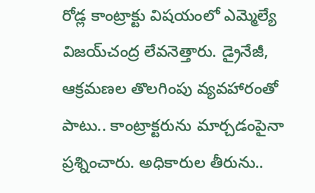రోడ్ల కాంట్రాక్టు విషయంలో ఎమ్మెల్యే విజయ్‌చంద్ర లేవనెత్తారు. డ్రైనేజీ, ఆక్రమణల తొలగింపు వ్యవహారంతో పాటు.. కాంట్రాక్టరును మార్చడంపైనా ప్రశ్నించారు. అధికారుల తీరును..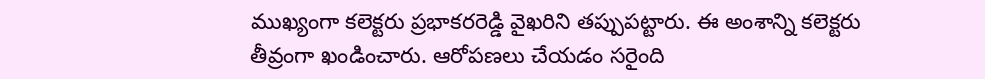ముఖ్యంగా కలెక్టరు ప్రభాకరరెడ్డి వైఖరిని తప్పుపట్టారు. ఈ అంశాన్ని కలెక్టరు తీవ్రంగా ఖండించారు. ఆరోపణలు చేయడం సరైంది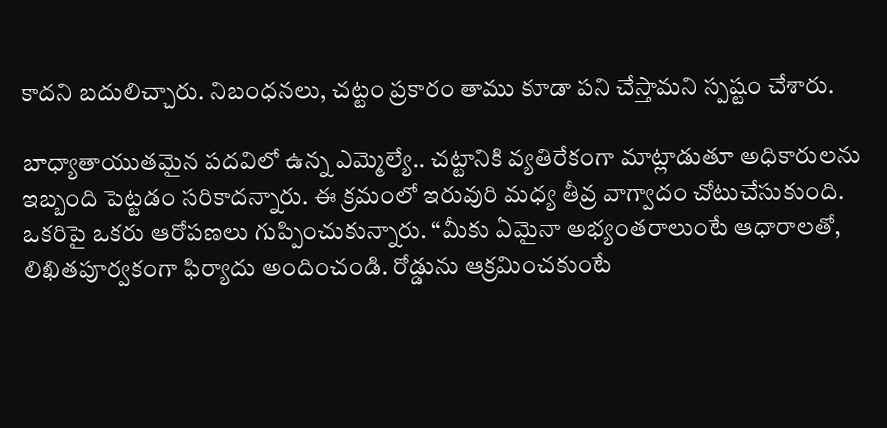కాదని బదులిచ్చారు. నిబంధనలు, చట్టం ప్రకారం తాము కూడా పని చేస్తామని స్పష్టం చేశారు.

బాధ్యాతాయుతమైన పదవిలో ఉన్న ఎమ్మెల్యే.. చట్టానికి వ్యతిరేకంగా మాట్లాడుతూ అధికారులను ఇబ్బంది పెట్టడం సరికాదన్నారు. ఈ క్రమంలో ఇరువురి మధ్య తీవ్ర వాగ్వాదం చోటుచేసుకుంది. ఒకరిపై ఒకరు ఆరోపణలు గుప్పించుకున్నారు. “మీకు ఏమైనా అభ్యంతరాలుంటే ఆధారాలతో, లిఖితపూర్వకంగా ఫిర్యాదు అందించండి. రోడ్డును ఆక్రమించకుంటే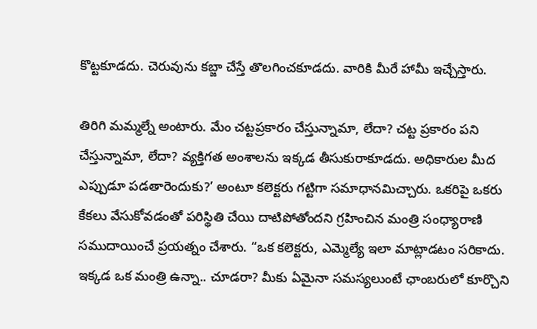కొట్టకూడదు. చెరువును కబ్జా చేస్తే తొలగించకూడదు. వారికి మీరే హామీ ఇచ్చేస్తారు.

తిరిగి మమ్మల్నే అంటారు. మేం చట్టప్రకారం చేస్తున్నామా, లేదా? చట్ట ప్రకారం పని చేస్తున్నామా, లేదా? వ్యక్తిగత అంశాలను ఇక్కడ తీసుకురాకూడదు. అధికారుల మీద ఎప్పుడూ పడతారెందుకు?’ అంటూ కలెక్టరు గట్టిగా సమాధానమిచ్చారు. ఒకరిపై ఒకరు కేకలు వేసుకోవడంతో పరిస్థితి చేయి దాటిపోతోందని గ్రహించిన మంత్రి సంధ్యారాణి సముదాయించే ప్రయత్నం చేశారు. “ఒక కలెక్టరు, ఎమ్మెల్యే ఇలా మాట్లాడటం సరికాదు. ఇక్కడ ఒక మంత్రి ఉన్నా.. చూడరా? మీకు ఏమైనా సమస్యలుంటే ఛాంబరులో కూర్చొని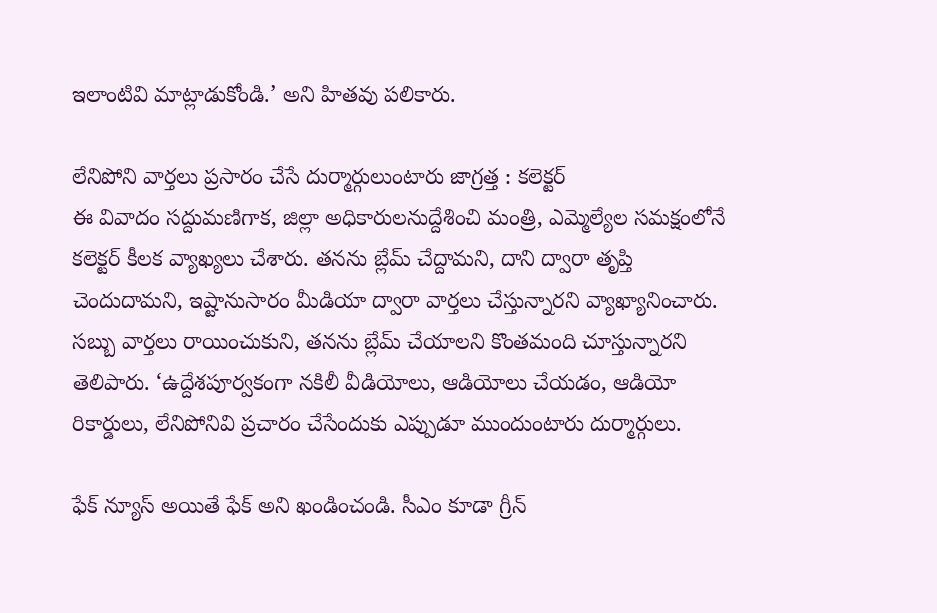ఇలాంటివి మాట్లాడుకోండి.’ అని హితవు పలికారు.

లేనిపోని వార్తలు ప్రసారం చేసే దుర్మార్గులుంటారు జాగ్రత్త : కలెక్టర్‌
ఈ వివాదం సద్దుమణిగాక, జిల్లా అధికారులనుద్దేశించి మంత్రి, ఎమ్మెల్యేల సమక్షంలోనే కలెక్టర్‌ కీలక వ్యాఖ్యలు చేశారు. తనను బ్లేమ్‌ చేద్దామని, దాని ద్వారా తృప్తి చెందుదామని, ఇష్టానుసారం మీడియా ద్వారా వార్తలు చేస్తున్నారని వ్యాఖ్యానించారు. సబ్బు వార్తలు రాయించుకుని, తనను బ్లేమ్‌ చేయాలని కొంతమంది చూస్తున్నారని తెలిపారు. ‘ఉద్దేశపూర్వకంగా నకిలీ వీడియోలు, ఆడియోలు చేయడం, ఆడియో రికార్డులు, లేనిపోనివి ప్రచారం చేసేందుకు ఎప్పుడూ ముందుంటారు దుర్మార్గులు.

ఫేక్‌ న్యూస్‌ అయితే ఫేక్‌ అని ఖండించండి. సీఎం కూడా గ్రీన్‌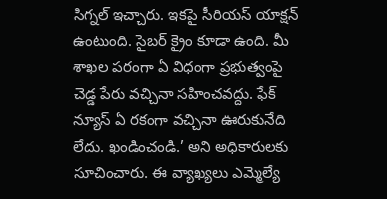సిగ్నల్‌ ఇచ్చారు. ఇకపై సీరియస్‌ యాక్షన్‌ ఉంటుంది. సైబర్‌ క్రైం కూడా ఉంది. మీ శాఖల పరంగా ఏ విధంగా ప్రభుత్వంపై చెడ్డ పేరు వచ్చినా సహించవద్దు. ఫేక్‌ న్యూస్‌ ఏ రకంగా వచ్చినా ఊరుకునేది లేదు. ఖండించండి.’ అని అధికారులకు సూచించారు. ఈ వ్యాఖ్యలు ఎమ్మెల్యే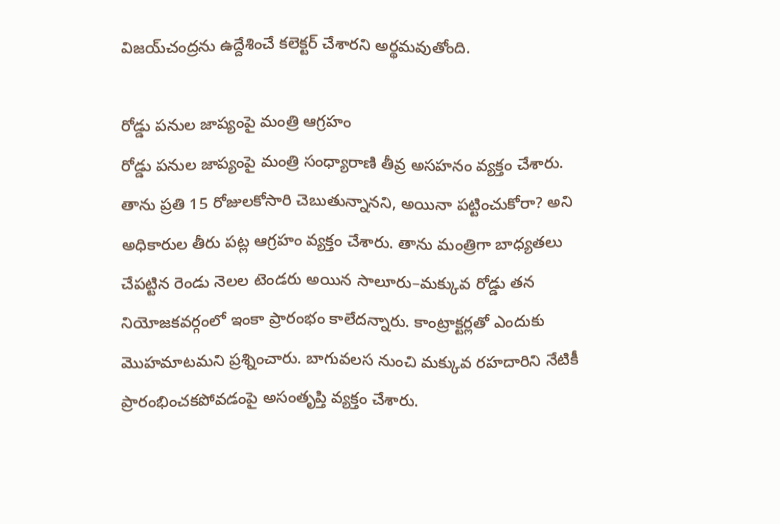విజయ్‌చంద్రను ఉద్దేశించే కలెక్టర్‌ చేశారని అర్థమవుతోంది.

రోడ్డు పనుల జాప్యంపై మంత్రి ఆగ్రహం
రోడ్డు పనుల జాప్యంపై మంత్రి సంధ్యారాణి తీవ్ర అసహనం వ్యక్తం చేశారు. తాను ప్రతి 15 రోజులకోసారి చెబుతున్నానని, అయినా పట్టించుకోరా? అని అధికారుల తీరు పట్ల ఆగ్రహం వ్యక్తం చేశారు. తాను మంత్రిగా బాధ్యతలు చేపట్టిన రెండు నెలల టెండరు అయిన సాలూరు–మక్కువ రోడ్డు తన నియోజకవర్గంలో ఇంకా ప్రారంభం కాలేదన్నారు. కాంట్రాక్టర్లతో ఎందుకు మొహమాటమని ప్రశ్నించారు. బాగువలస నుంచి మక్కువ రహదారిని నేటికీ ప్రారంభించకపోవడంపై అసంతృప్తి వ్యక్తం చేశారు.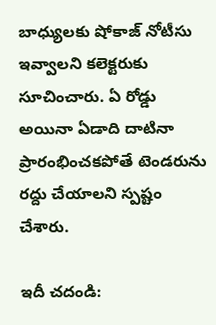బాధ్యులకు షోకాజ్‌ నోటీసు ఇవ్వాలని కలెక్టరుకు సూచించారు. ఏ రోడ్డు అయినా ఏడాది దాటినా ప్రారంభించకపోతే టెండరును రద్దు చేయాలని స్పష్టం చేశారు.

ఇదీ చదండి: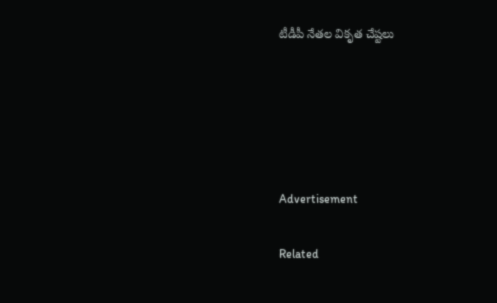టీడీపీ నేతల వికృత చేష్టలు





Advertisement

Related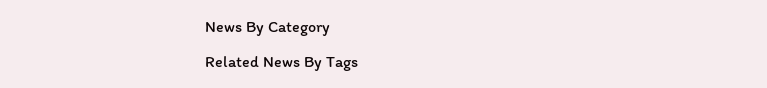News By Category

Related News By Tags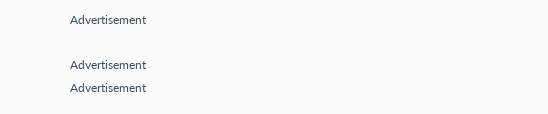Advertisement

Advertisement
Advertisement